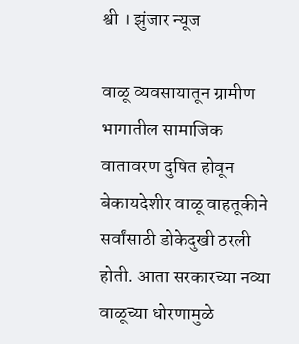श्वी । झुंजार न्यूज

वाळू व्यवसायातून ग्रामीण भागातील सामाजिक वातावरण दुषित होवून बेकायदेशीर वाळू वाहतूकीने सर्वांसाठी डोकेदुखी ठरली होती. आता सरकारच्या नव्या वाळूच्या धोरणामुळे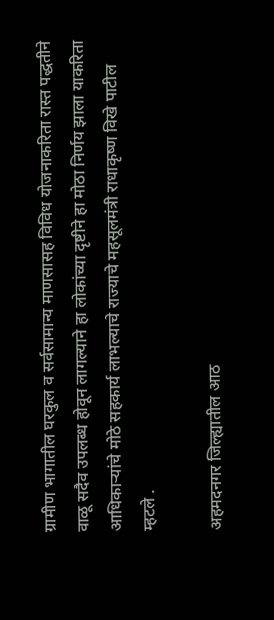ग्रामीण भागातील घरकुल व सर्वसामान्य माणसासह विविध योजनाकरिता रास्त पद्धतीने वाळू सदैव उपलब्ध होवून लागल्याने हा लोकांच्या दृष्टीने हा मोठा निर्णय झाला याकरिता आधिकाऱ्यांचे मोठे सहकार्य लाभल्याचे राज्याचे महसूलमंत्री राधाकृष्ण विखे पाटील म्हटले .

अहमदनगर जिल्ह्यातील आठ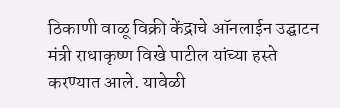ठिकाणी वाळू विक्री केंद्राचे ऑनलाईन उद्घाटन मंत्री राधाकृष्ण विखे पाटील यांच्या हस्ते करण्यात आले. यावेळी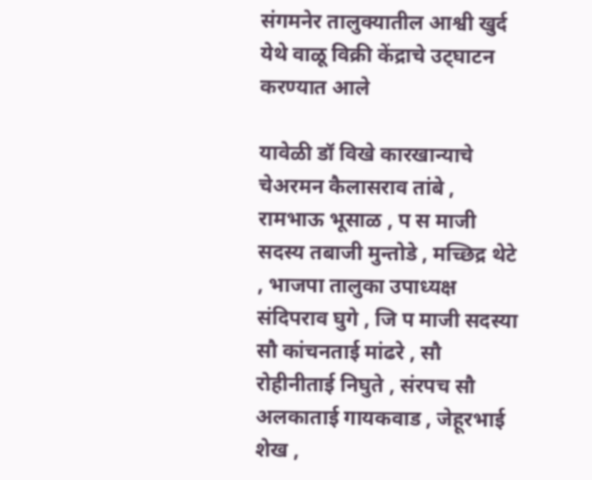संगमनेर तालुक्यातील आश्वी खुर्द येथे वाळू विक्री केंद्राचे उट्घाटन करण्यात आले

यावेळी डॉ विखे कारखान्याचे चेअरमन कैलासराव तांबे , रामभाऊ भूसाळ , प स माजी सदस्य तबाजी मुन्तोडे , मच्छिद्र थेटे , भाजपा तालुका उपाध्यक्ष संदिपराव घुगे , जि प माजी सदस्या सौ कांचनताई मांढरे , सौ रोहीनीताई निघुते , संरपच सौ अलकाताई गायकवाड , जेहूरभाई शेख ,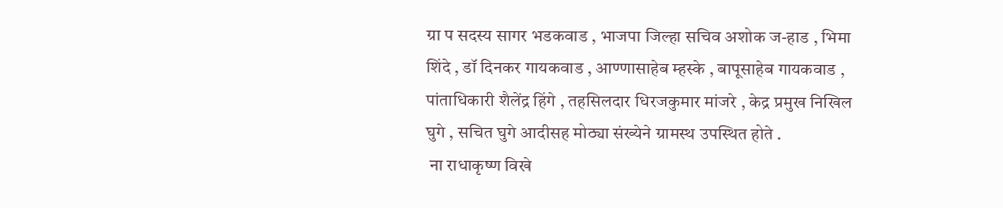ग्रा प सदस्य सागर भडकवाड , भाजपा जिल्हा सचिव अशोक ज-हाड , भिमा शिंदे , डॉ दिनकर गायकवाड , आण्णासाहेब म्हस्के , बापूसाहेब गायकवाड , पांताधिकारी शैलेंद्र हिंगे , तहसिलदार धिरजकुमार मांजरे , केद्र प्रमुख निखिल घुगे , सचित घुगे आदीसह मोठ्या संख्येने ग्रामस्थ उपस्थित होते .
 ना राधाकृष्ण विखे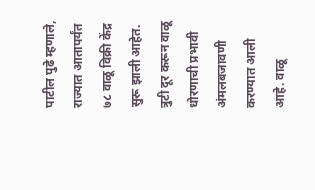पाटील पुढे म्हणाले, राज्यात आतापर्यंत ७८ वाळू विक्री केंद्र सुरू झाली आहेत. त्रुटी दूर करून वाळू धोरणाची प्रभावी अंमलबजावणी करण्यात आली आहे. वाळू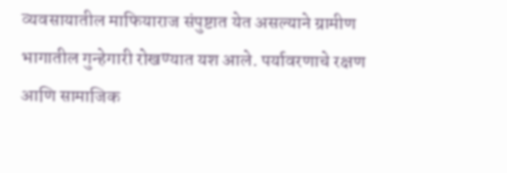व्यवसायातील माफियाराज संपुष्टात येत असल्याने ग्रामीण भागातील गुन्हेगारी रोखण्यात यश आले. पर्यावरणाचे रक्षण आणि सामाजिक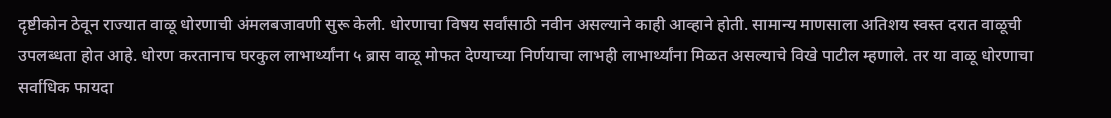दृष्टीकोन ठेवून राज्यात वाळू धोरणाची अंमलबजावणी सुरू केली. धोरणाचा विषय सर्वांसाठी नवीन असल्याने काही आव्हाने होती. सामान्य माणसाला अतिशय स्वस्त दरात वाळूची उपलब्धता होत आहे. धोरण करतानाच घरकुल लाभार्थ्‍यांना ५ ब्रास वाळू मोफत देण्याच्या निर्णयाचा लाभही लाभार्थ्यांना मिळत असल्याचे विखे पाटील म्हणाले. तर या वाळू धोरणाचा सर्वाधिक फायदा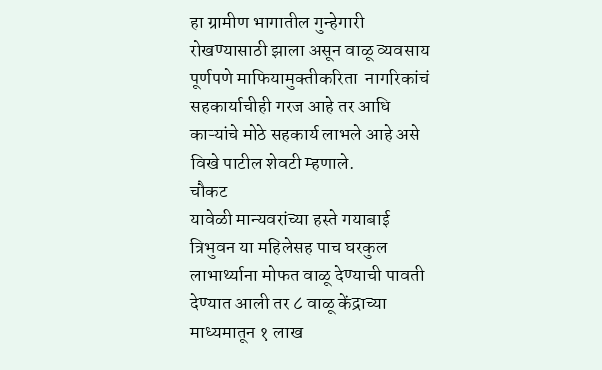हा ग्रामीण भागातील गुन्‍हेगारी रोखण्‍यासाठी झाला असून वाळू व्‍यवसाय पूर्णपणे माफियामुक्‍तीकरिता  नागरिकांचं सहकार्याचीही गरज आहे तर आधि काऱ्यांचे मोठे सहकार्य लाभले आहे असे विखे पाटील शेवटी म्हणाले.
चौकट
यावेळी मान्यवरांच्या हस्ते गयाबाई त्रिभुवन या महिलेसह पाच घरकुल लाभार्थ्याना मोफत वाळू देण्याची पावती देण्यात आली तर ८ वाळू केंद्राच्या माध्यमातून १ लाख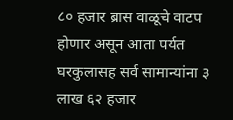८० हजार ब्रास वाळूचे वाटप होणार असून आता पर्यत घरकुलासह सर्व सामान्यांना ३ लाख ६२ हजार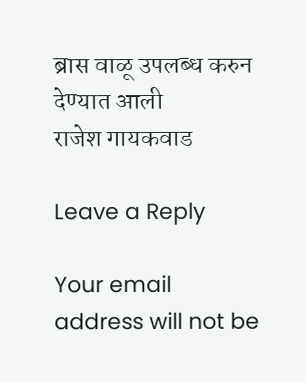ब्रास वाळू उपलब्ध करुन देण्यात आली
राजेश गायकवाड

Leave a Reply

Your email address will not be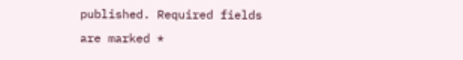published. Required fields are marked *